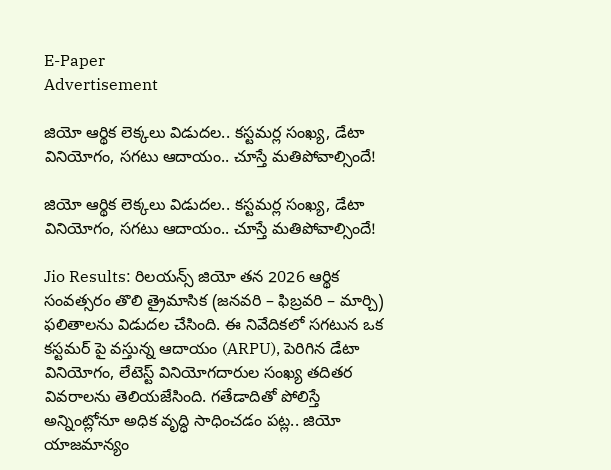E-Paper
Advertisement

జియో ఆర్థిక లెక్కలు విడుదల.. కస్టమర్ల సంఖ్య, డేటా వినియోగం, సగటు ఆదాయం.. చూస్తే మతిపోవాల్సిందే!

జియో ఆర్థిక లెక్కలు విడుదల.. కస్టమర్ల సంఖ్య, డేటా వినియోగం, సగటు ఆదాయం.. చూస్తే మతిపోవాల్సిందే!

Jio Results: రిలయన్స్ జియో తన 2026 ఆర్థిక సంవత్సరం తొలి త్రైమాసిక (జనవరి – ఫిబ్రవరి – మార్చి) ఫలితాలను విడుదల చేసింది. ఈ నివేదికలో సగటున ఒక కస్టమర్ పై వస్తున్న ఆదాయం (ARPU), పెరిగిన డేటా వినియోగం, లేటెస్ట్ వినియోగదారుల సంఖ్య తదితర వివరాలను తెలియజేసింది. గతేడాదితో పోలిస్తే అన్నింట్లోనూ అధిక వృద్ధి సాధించడం పట్ల.. జియో యాజమాన్యం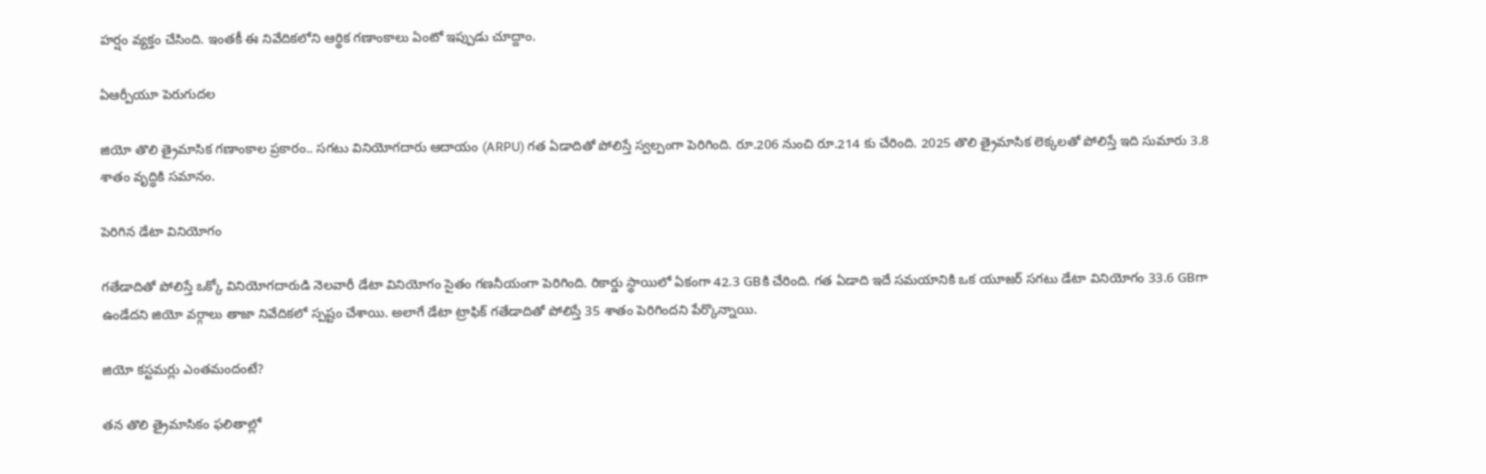హర్షం వ్యక్తం చేసింది. ఇంతకీ ఈ నివేదికలోని ఆర్థిక గణాంకాలు ఏంటో ఇప్పుడు చూద్దాం.

ఏఆర్పీయూ పెరుగుదల

జియో తొలి త్రైమాసిక గణాంకాల ప్రకారం.. సగటు వినియోగదారు ఆదాయం (ARPU) గత ఏడాదితో పోలిస్తే స్వల్పంగా పెరిగింది. రూ.206 నుంచి రూ.214 కు చేరింది. 2025 తొలి త్రైమాసిక లెక్కలతో పోలిస్తే ఇది సుమారు 3.8 శాతం వృద్ధికి సమానం.

పెరిగిన డేటా వినియోగం

గతేడాదితో పోలిస్తే ఒక్కో వినియోగదారుడి నెలవారీ డేటా వినియోగం సైతం గణనీయంగా పెరిగింది. రికార్డు స్థాయిలో ఏకంగా 42.3 GBకి చేరింది. గత ఏడాది ఇదే సమయానికి ఒక యూజర్ సగటు డేటా వినియోగం 33.6 GBగా ఉండేదని జియో వర్గాలు తాజా నివేదికలో స్పష్టం చేశాయి. అలాగే డేటా ట్రాఫిక్ గతేడాదితో పోలిస్తే 35 శాతం పెరిగిందని పేర్కొన్నాయి.

జియో కస్టమర్లు ఎంతమందంటే?

తన తొలి త్రైమాసికం ఫలితాల్లో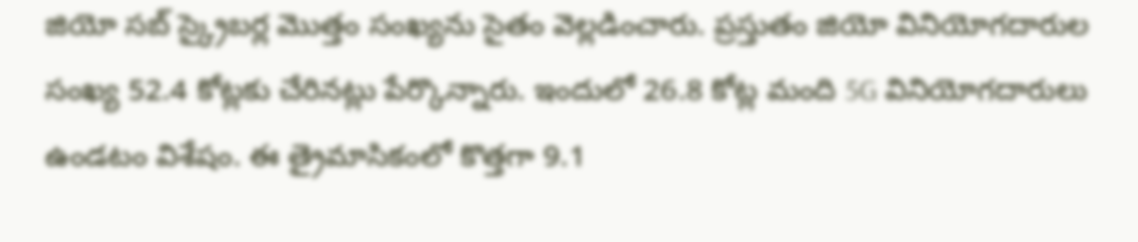జియో సబ్ స్క్రైబర్ల మెుత్తం సంఖ్యను సైతం వెల్లడించారు. ప్రస్తుతం జియో వినియోగదారుల సంఖ్య 52.4 కోట్లకు చేరినట్లు పేర్కొన్నారు. ఇందులో 26.8 కోట్ల మంది 5G వినియోగదారులు ఉండటం విశేషం. ఈ త్రైమాసికంలో కొత్తగా 9.1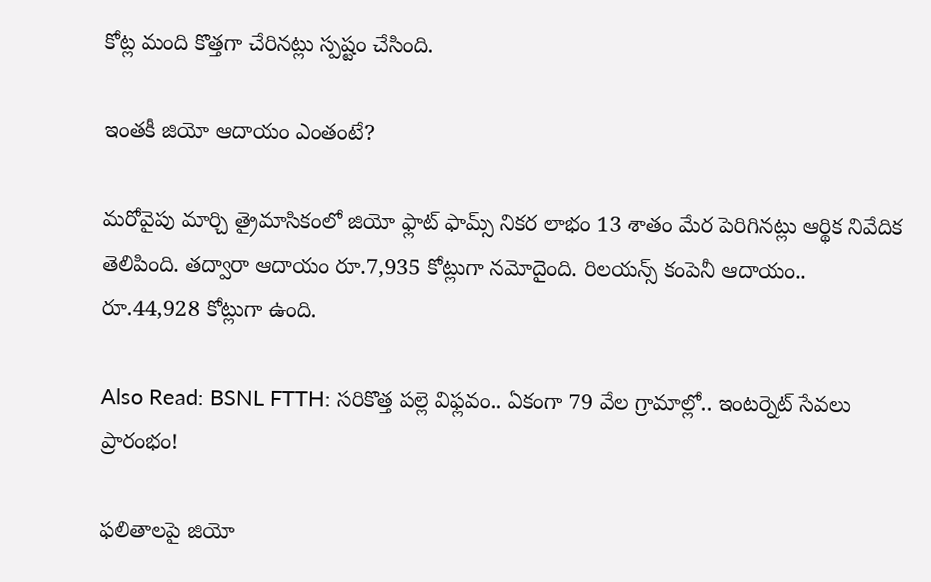కోట్ల మంది కొత్తగా చేరినట్లు స్పష్టం చేసింది.

ఇంతకీ జియో ఆదాయం ఎంతంటే?

మరోవైపు మార్చి త్రైమాసికంలో జియో ఫ్లాట్ ఫామ్స్ నికర లాభం 13 శాతం మేర పెరిగినట్లు ఆర్థిక నివేదిక తెలిపింది. తద్వారా ఆదాయం రూ.7,935 కోట్లుగా నమోదైంది. రిలయన్స్ కంపెనీ ఆదాయం.. రూ.44,928 కోట్లుగా ఉంది.

Also Read: BSNL FTTH: సరికొత్త పల్లె విఫ్లవం.. ఏకంగా 79 వేల గ్రామాల్లో.. ఇంటర్నెట్ సేవలు ప్రారంభం!

ఫలితాలపై జియో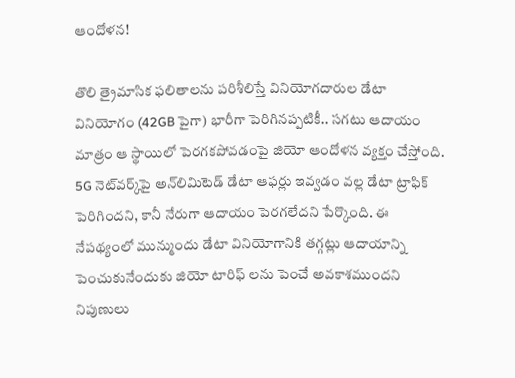ఆందోళన!

తొలి త్రైమాసిక ఫలితాలను పరిశీలిస్తే వినియోగదారుల డేటా వినియోగం (42GB పైగా) భారీగా పెరిగినప్పటికీ.. సగటు ఆదాయం మాత్రం ఆ స్థాయిలో పెరగకపోవడంపై జియో ఆందోళన వ్యక్తం చేస్తోంది. 5G నెట్‌వర్క్‌పై అన్‌లిమిటెడ్ డేటా ఆఫర్లు ఇవ్వడం వల్ల డేటా ట్రాఫిక్ పెరిగిందని, కానీ నేరుగా ఆదాయం పెరగలేదని పేర్కొంది. ఈ నేపథ్యంలో మున్ముందు డేటా వినియోగానికి తగ్గట్లు ఆదాయాన్ని పెంచుకునేందుకు జియో టారిఫ్ లను పెంచే అవకాశముందని నిపుణులు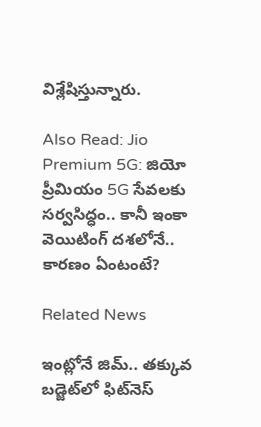విశ్లేషిస్తున్నారు.

Also Read: Jio Premium 5G: జియో ప్రీమియం 5G సేవలకు సర్వసిద్ధం.. కానీ ఇంకా వెయిటింగ్ దశలోనే.. కారణం ఏంటంటే?

Related News

ఇంట్లోనే జిమ్.. తక్కువ బడ్జెట్‌లో ఫిట్‌నెస్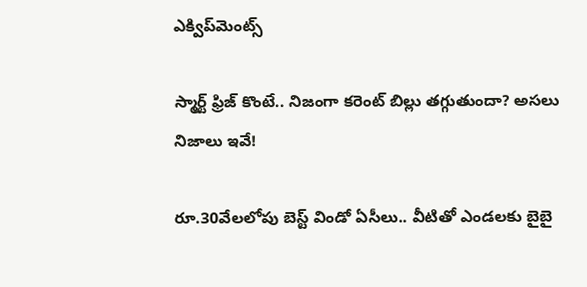ఎక్విప్‌మెంట్స్

స్మార్ట్ ఫ్రిజ్ కొంటే.. నిజంగా కరెంట్ బిల్లు తగ్గుతుందా? అసలు నిజాలు ఇవే!

రూ.30వేలలోపు బెస్ట్ విండో ఏసీలు.. వీటితో ఎండలకు బైబై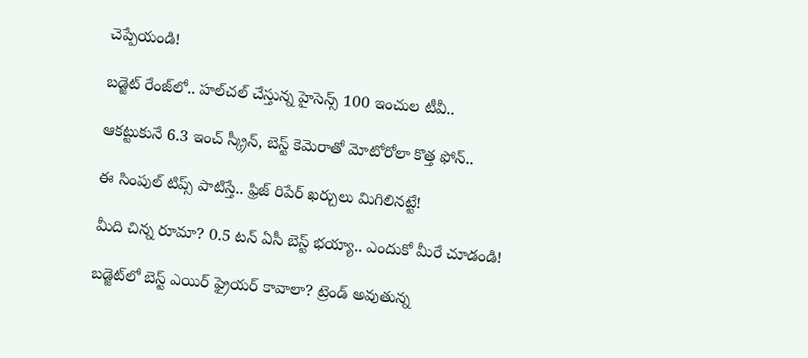చెప్పేయండి!

బడ్జెట్ రేంజ్‌లో.. హల్‌చల్ చేస్తున్న హైసెన్స్ 100 ఇంచుల టీవీ..

ఆకట్టుకునే 6.3 ఇంచ్ స్క్రీన్, బెస్ట్ కెమెరాతో మోటోరోలా కొత్త ఫోన్..

ఈ సింపుల్ టిప్స్ పాటిస్తే.. ఫ్రిజ్ రిపేర్ ఖర్చులు మిగిలినట్టే!

మీది చిన్న రూమా? 0.5 టన్ ఏసీ బెస్ట్ భయ్యా.. ఎందుకో మీరే చూడండి!

బడ్జెట్‌లో బెస్ట్ ఎయిర్ ఫ్రైయర్ కావాలా? ట్రెండ్ అవుతున్న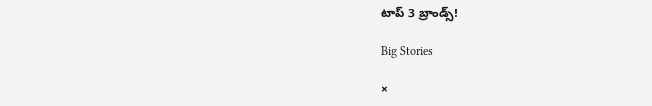టాప్ 3 బ్రాండ్స్!

Big Stories

×